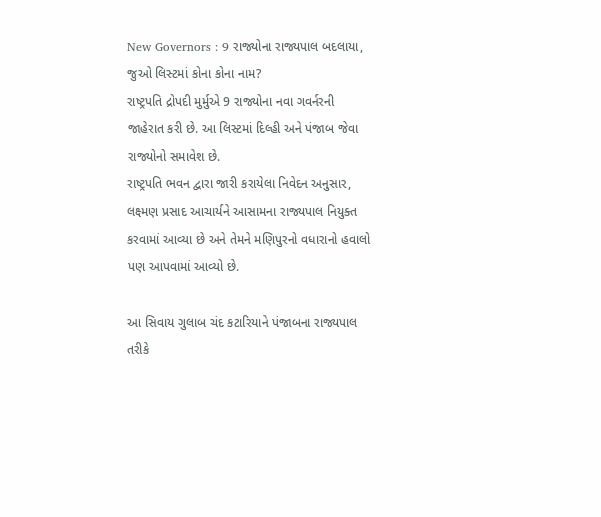New Governors : 9 રાજ્યોના રાજ્યપાલ બદલાયા, જુઓ લિસ્ટમાં કોના કોના નામ?
રાષ્ટ્રપતિ દ્રોપદી મુર્મુએ 9 રાજ્યોના નવા ગવર્નરની જાહેરાત કરી છે. આ લિસ્ટમાં દિલ્હી અને પંજાબ જેવા રાજ્યોનો સમાવેશ છે.
રાષ્ટ્રપતિ ભવન દ્વારા જારી કરાયેલા નિવેદન અનુસાર, લક્ષ્મણ પ્રસાદ આચાર્યને આસામના રાજ્યપાલ નિયુક્ત કરવામાં આવ્યા છે અને તેમને મણિપુરનો વધારાનો હવાલો પણ આપવામાં આવ્યો છે.

આ સિવાય ગુલાબ ચંદ કટારિયાને પંજાબના રાજ્યપાલ તરીકે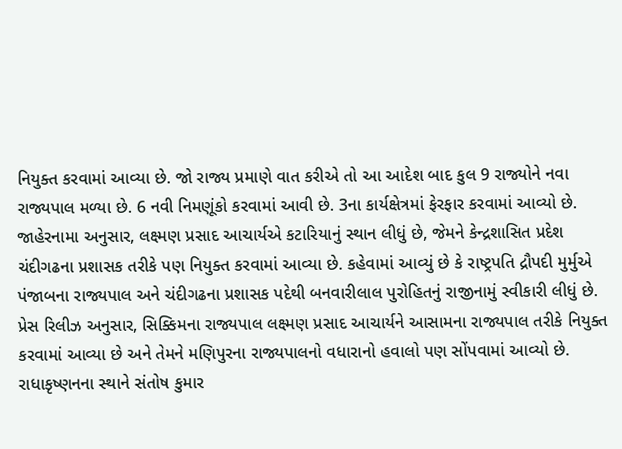નિયુક્ત કરવામાં આવ્યા છે. જો રાજ્ય પ્રમાણે વાત કરીએ તો આ આદેશ બાદ કુલ 9 રાજ્યોને નવા રાજ્યપાલ મળ્યા છે. 6 નવી નિમણૂંકો કરવામાં આવી છે. 3ના કાર્યક્ષેત્રમાં ફેરફાર કરવામાં આવ્યો છે.
જાહેરનામા અનુસાર, લક્ષ્મણ પ્રસાદ આચાર્યએ કટારિયાનું સ્થાન લીધું છે, જેમને કેન્દ્રશાસિત પ્રદેશ ચંદીગઢના પ્રશાસક તરીકે પણ નિયુક્ત કરવામાં આવ્યા છે. કહેવામાં આવ્યું છે કે રાષ્ટ્રપતિ દ્રૌપદી મુર્મુએ પંજાબના રાજ્યપાલ અને ચંદીગઢના પ્રશાસક પદેથી બનવારીલાલ પુરોહિતનું રાજીનામું સ્વીકારી લીધું છે.
પ્રેસ રિલીઝ અનુસાર, સિક્કિમના રાજ્યપાલ લક્ષ્મણ પ્રસાદ આચાર્યને આસામના રાજ્યપાલ તરીકે નિયુક્ત કરવામાં આવ્યા છે અને તેમને મણિપુરના રાજ્યપાલનો વધારાનો હવાલો પણ સોંપવામાં આવ્યો છે.
રાધાકૃષ્ણનના સ્થાને સંતોષ કુમાર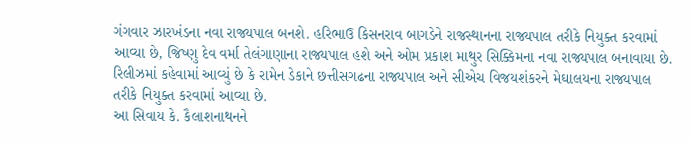ગંગવાર ઝારખંડના નવા રાજ્યપાલ બનશે. હરિભાઉ કિસનરાવ બાગડેને રાજસ્થાનના રાજ્યપાલ તરીકે નિયુક્ત કરવામાં આવ્યા છે, જિષ્ણુ દેવ વર્મા તેલંગાણાના રાજ્યપાલ હશે અને ઓમ પ્રકાશ માથુર સિક્કિમના નવા રાજ્યપાલ બનાવાયા છે.
રિલીઝમાં કહેવામાં આવ્યું છે કે રામેન ડેકાને છત્તીસગઢના રાજ્યપાલ અને સીએચ વિજયશંકરને મેઘાલયના રાજ્યપાલ તરીકે નિયુક્ત કરવામાં આવ્યા છે.
આ સિવાય કે. કૈલાશનાથનને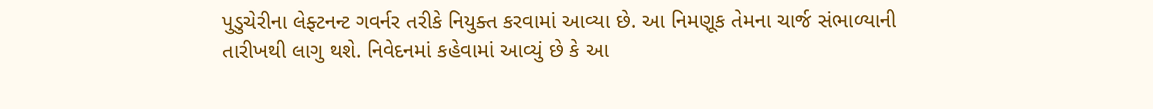પુડુચેરીના લેફ્ટનન્ટ ગવર્નર તરીકે નિયુક્ત કરવામાં આવ્યા છે. આ નિમણૂક તેમના ચાર્જ સંભાળ્યાની તારીખથી લાગુ થશે. નિવેદનમાં કહેવામાં આવ્યું છે કે આ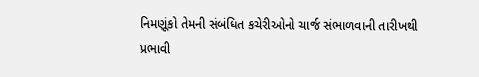નિમણૂંકો તેમની સંબંધિત કચેરીઓનો ચાર્જ સંભાળવાની તારીખથી પ્રભાવી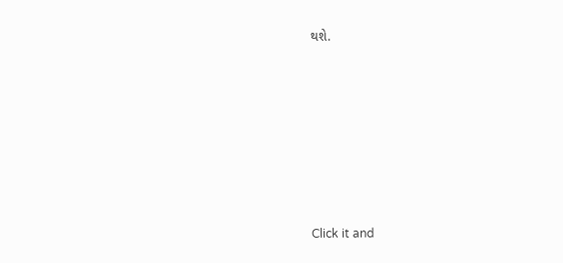થશે.












Click it and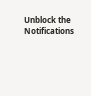Unblock the Notifications